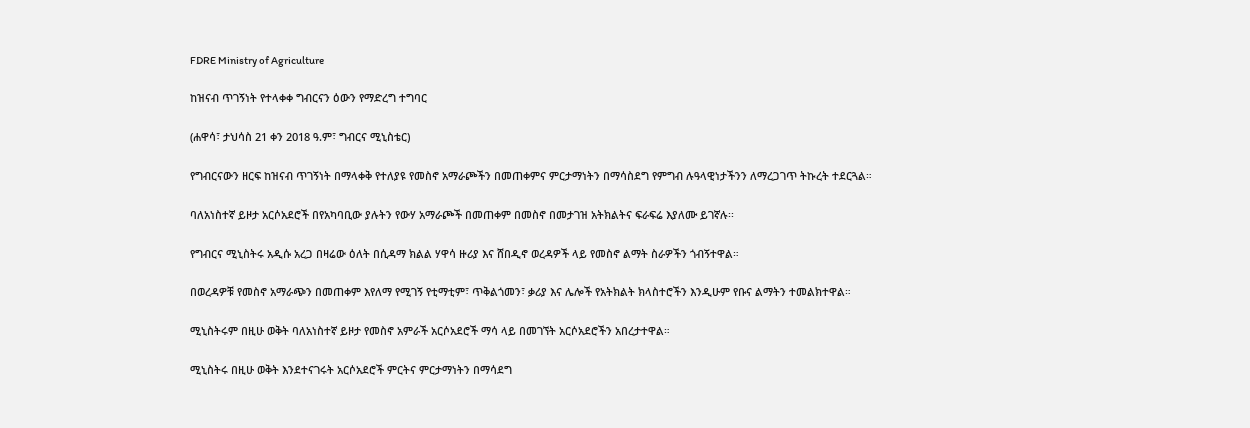FDRE Ministry of Agriculture

ከዝናብ ጥገኝነት የተላቀቀ ግብርናን ዕውን የማድረግ ተግባር

(ሐዋሳ፣ ታህሳስ 21 ቀን 2018 ዓ.ም፣ ግብርና ሚኒስቴር)

የግብርናውን ዘርፍ ከዝናብ ጥገኝነት በማላቀቅ የተለያዩ የመስኖ አማራጮችን በመጠቀምና ምርታማነትን በማሳስደግ የምግብ ሉዓላዊነታችንን ለማረጋገጥ ትኩረት ተደርጓል።

ባለአነስተኛ ይዞታ አርሶአደሮች በየአካባቢው ያሉትን የውሃ አማራጮች በመጠቀም በመስኖ በመታገዝ አትክልትና ፍራፍሬ እያለሙ ይገኛሉ፡፡

የግብርና ሚኒስትሩ አዲሱ አረጋ በዛሬው ዕለት በሲዳማ ክልል ሃዋሳ ዙሪያ እና ሸበዲኖ ወረዳዎች ላይ የመስኖ ልማት ስራዎችን ጎብኝተዋል።

በወረዳዎቹ የመስኖ አማራጭን በመጠቀም እየለማ የሚገኝ የቲማቲም፣ ጥቅልጎመን፣ ቃሪያ እና ሌሎች የአትክልት ክላስተሮችን እንዲሁም የቡና ልማትን ተመልክተዋል።

ሚኒስትሩም በዚሁ ወቅት ባለአነስተኛ ይዞታ የመስኖ አምራች አርሶአደሮች ማሳ ላይ በመገኘት አርሶአደሮችን አበረታተዋል።

ሚኒስትሩ በዚሁ ወቅት እንደተናገሩት አርሶአደሮች ምርትና ምርታማነትን በማሳደግ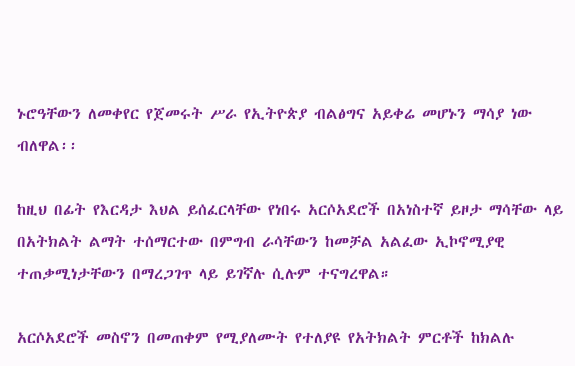ኑሮዓቸውን ለመቀየር የጀመሩት ሥራ የኢትዮጵያ ብልፅግና አይቀሬ መሆኑን ማሳያ ነው ብለዋል፡፡

ከዚህ በፊት የእርዳታ እህል ይሰፈርላቸው የነበሩ አርሶአደሮች በአነስተኛ ይዞታ ማሳቸው ላይ በአትክልት ልማት ተሰማርተው በምግብ ራሳቸውን ከመቻል አልፈው ኢኮኖሚያዊ ተጠቃሚነታቸውን በማረጋገጥ ላይ ይገኛሉ ሲሉም ተናግረዋል።

አርሶአደሮች መስኖን በመጠቀም የሚያለሙት የተለያዩ የአትክልት ምርቶች ከክልሉ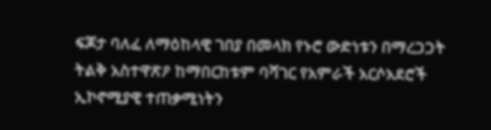ፍጆታ ባለፈ ለማዕከላዊ ገበያ በመላክ የኑሮ ውድነቱን በማረጋጋት ትልቅ አስተዋጽዖ ከማበርከቱም ባሻገር የአምራች አርሶአደሮች ኢኮኖሚያዊ ተጠቃሚነትን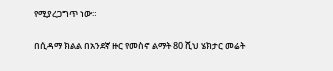የሚያረጋግጥ ነው።

በሲዳማ ክልል በአንደኛ ዙር የመስኖ ልማት 80 ሺህ ሄክታር መሬት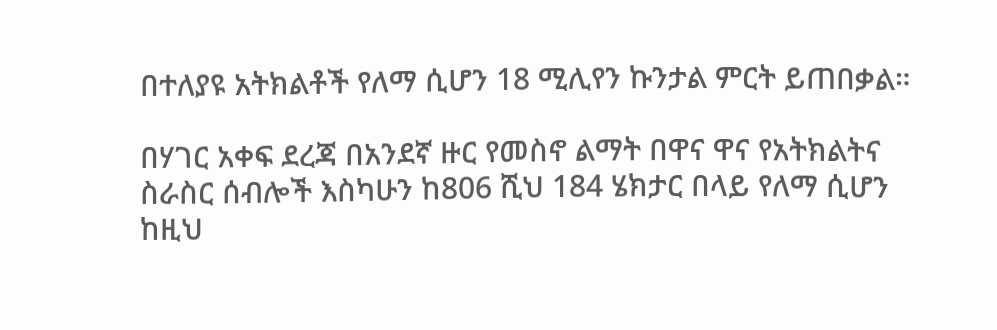በተለያዩ አትክልቶች የለማ ሲሆን 18 ሚሊየን ኩንታል ምርት ይጠበቃል።

በሃገር አቀፍ ደረጃ በአንደኛ ዙር የመስኖ ልማት በዋና ዋና የአትክልትና ስራስር ሰብሎች እስካሁን ከ806 ሺህ 184 ሄክታር በላይ የለማ ሲሆን ከዚህ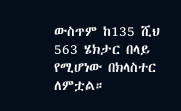ውስጥም ከ135 ሺህ 563 ሄክታር በላይ የሚሆነው በክላስተር ለምቷል።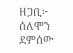ዘጋቢ፦ ሰለሞን ደምሰው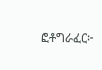ፎቶግራፈር፦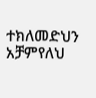ተክለመድህን አቻምየለህ